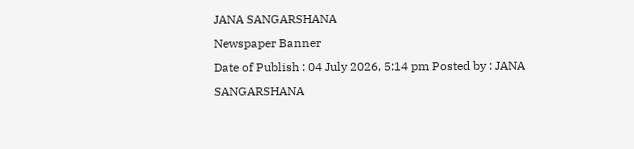JANA SANGARSHANA
Newspaper Banner
Date of Publish : 04 July 2026, 5:14 pm Posted by : JANA SANGARSHANA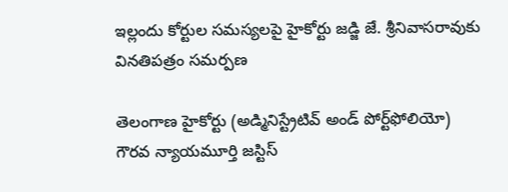ఇల్లందు కోర్టుల సమస్యలపై హైకోర్టు జడ్జి జే. శ్రీనివాసరావుకు వినతిపత్రం సమర్పణ

తెలంగాణ హైకోర్టు (అడ్మినిస్ట్రేటివ్ అండ్ పోర్ట్‌ఫోలియో) గౌరవ న్యాయమూర్తి జస్టిస్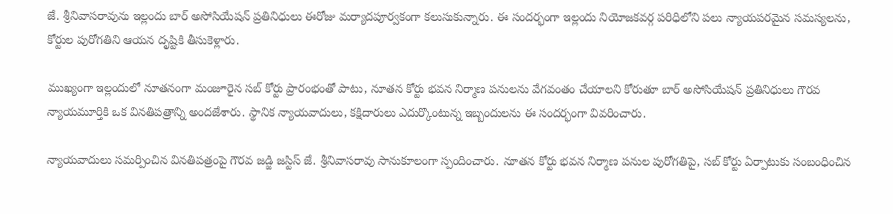జే. శ్రీనివాసరావును ఇల్లందు బార్ అసోసియేషన్ ప్రతినిధులు ఈరోజు మర్యాదపూర్వకంగా కలుసుకున్నారు. ఈ సందర్భంగా ఇల్లందు నియోజకవర్గ పరిధిలోని పలు న్యాయపరమైన సమస్యలను, కోర్టుల పురోగతిని ఆయన దృష్టికి తీసుకెళ్లారు.

ముఖ్యంగా ఇల్లందులో నూతనంగా మంజూరైన సబ్ కోర్టు ప్రారంభంతో పాటు, నూతన కోర్టు భవన నిర్మాణ పనులను వేగవంతం చేయాలని కోరుతూ బార్ అసోసియేషన్ ప్రతినిధులు గౌరవ న్యాయమూర్తికి ఒక వినతిపత్రాన్ని అందజేశారు. స్థానిక న్యాయవాదులు, కక్షిదారులు ఎదుర్కొంటున్న ఇబ్బందులను ఈ సందర్భంగా వివరించారు.

న్యాయవాదులు సమర్పించిన వినతిపత్రంపై గౌరవ జడ్జి జస్టిస్ జే. శ్రీనివాసరావు సానుకూలంగా స్పందించారు. నూతన కోర్టు భవన నిర్మాణ పనుల పురోగతిపై, సబ్ కోర్టు ఏర్పాటుకు సంబంధించిన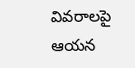వివరాలపై ఆయన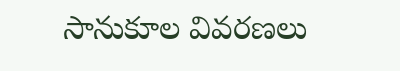సానుకూల వివరణలు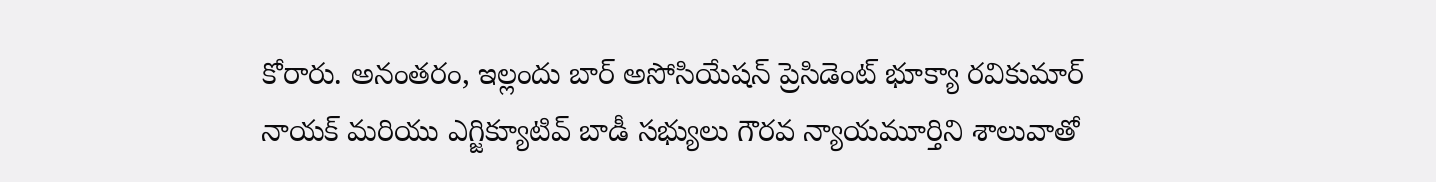కోరారు. అనంతరం, ఇల్లందు బార్ అసోసియేషన్ ప్రెసిడెంట్ భూక్యా రవికుమార్ నాయక్ మరియు ఎగ్జిక్యూటివ్ బాడీ సభ్యులు గౌరవ న్యాయమూర్తిని శాలువాతో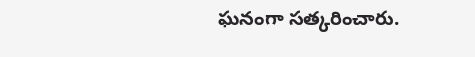ఘనంగా సత్కరించారు.